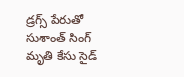డ్రగ్స్ పేరుతో సుశాంత్ సింగ్ మృతి కేసు సైడ్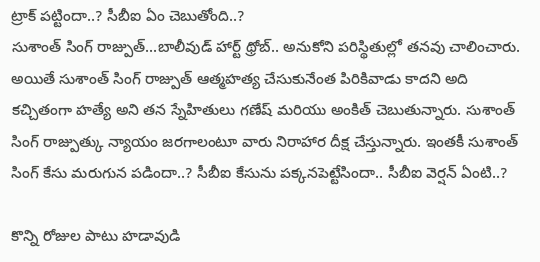ట్రాక్ పట్టిందా..? సీబీఐ ఏం చెబుతోంది..?
సుశాంత్ సింగ్ రాజ్పుత్...బాలీవుడ్ హార్ట్ థ్రోబ్.. అనుకోని పరిస్థితుల్లో తనవు చాలించారు. అయితే సుశాంత్ సింగ్ రాజ్పుత్ ఆత్మహత్య చేసుకునేంత పిరికివాడు కాదని అది కచ్చితంగా హత్యే అని తన స్నేహితులు గణేష్ మరియు అంకిత్ చెబుతున్నారు. సుశాంత్ సింగ్ రాజ్పుత్కు న్యాయం జరగాలంటూ వారు నిరాహార దీక్ష చేస్తున్నారు. ఇంతకీ సుశాంత్ సింగ్ కేసు మరుగున పడిందా..? సీబీఐ కేసును పక్కనపెట్టేసిందా.. సీబీఐ వెర్షన్ ఏంటి..?

కొన్ని రోజుల పాటు హడావుడి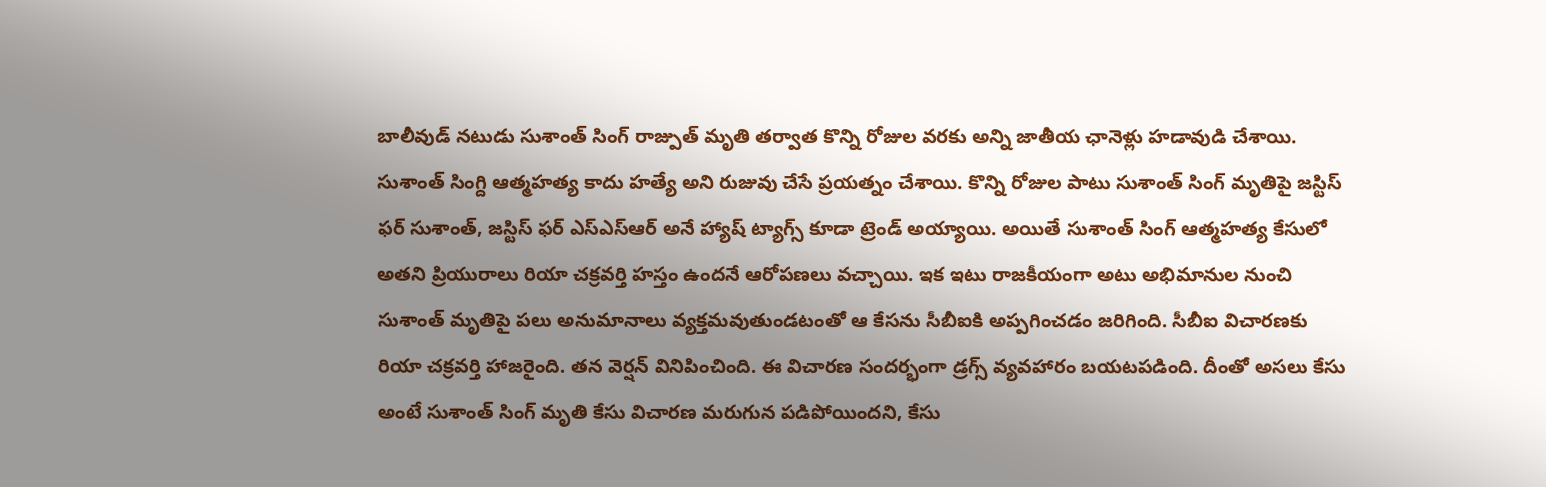బాలీవుడ్ నటుడు సుశాంత్ సింగ్ రాజ్పుత్ మృతి తర్వాత కొన్ని రోజుల వరకు అన్ని జాతీయ ఛానెళ్లు హడావుడి చేశాయి. సుశాంత్ సింగ్ది ఆత్మహత్య కాదు హత్యే అని రుజువు చేసే ప్రయత్నం చేశాయి. కొన్ని రోజుల పాటు సుశాంత్ సింగ్ మృతిపై జస్టిస్ ఫర్ సుశాంత్, జస్టిస్ ఫర్ ఎస్ఎస్ఆర్ అనే హ్యాష్ ట్యాగ్స్ కూడా ట్రెండ్ అయ్యాయి. అయితే సుశాంత్ సింగ్ ఆత్మహత్య కేసులో అతని ప్రియురాలు రియా చక్రవర్తి హస్తం ఉందనే ఆరోపణలు వచ్చాయి. ఇక ఇటు రాజకీయంగా అటు అభిమానుల నుంచి సుశాంత్ మృతిపై పలు అనుమానాలు వ్యక్తమవుతుండటంతో ఆ కేసను సీబీఐకి అప్పగించడం జరిగింది. సీబీఐ విచారణకు రియా చక్రవర్తి హాజరైంది. తన వెర్షన్ వినిపించింది. ఈ విచారణ సందర్భంగా డ్రగ్స్ వ్యవహారం బయటపడింది. దీంతో అసలు కేసు అంటే సుశాంత్ సింగ్ మృతి కేసు విచారణ మరుగున పడిపోయిందని, కేసు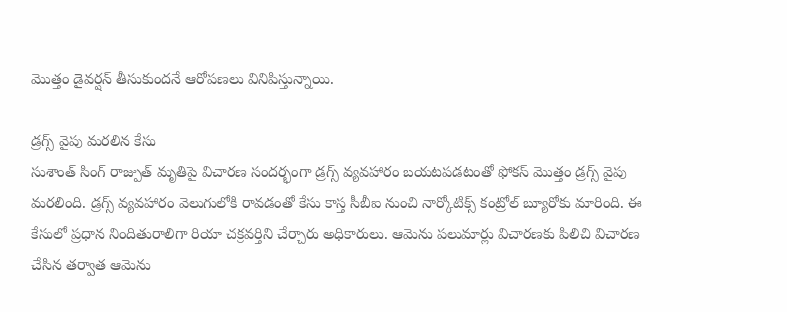మొత్తం డైవర్షన్ తీసుకుందనే ఆరోపణలు వినిపిస్తున్నాయి.

డ్రగ్స్ వైపు మరలిన కేసు
సుశాంత్ సింగ్ రాజ్పుత్ మృతిపై విచారణ సందర్భంగా డ్రగ్స్ వ్యవహారం బయటపడటంతో ఫోకస్ మొత్తం డ్రగ్స్ వైపు మరలింది. డ్రగ్స్ వ్యవహారం వెలుగులోకి రావడంతో కేసు కాస్త సీబీఐ నుంచి నార్కోటిక్స్ కంట్రోల్ బ్యూరోకు మారింది. ఈ కేసులో ప్రధాన నిందితురాలిగా రియా చక్రవర్తిని చేర్చారు అధికారులు. ఆమెను పలుమార్లు విచారణకు పిలిచి విచారణ చేసిన తర్వాత ఆమెను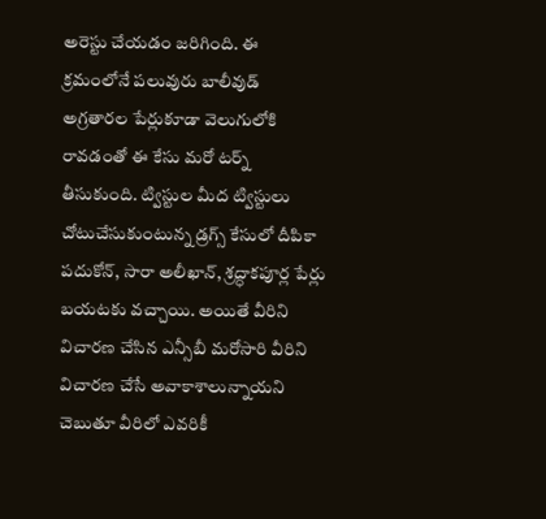అరెస్టు చేయడం జరిగింది. ఈ క్రమంలోనే పలువురు బాలీవుడ్ అగ్రతారల పేర్లుకూడా వెలుగులోకి రావడంతో ఈ కేసు మరో టర్న్ తీసుకుంది. ట్విస్టుల మీద ట్విస్టులు చోటుచేసుకుంటున్న డ్రగ్స్ కేసులో దీపికా పదుకోన్, సారా అలీఖాన్, శ్రద్ధాకపూర్ల పేర్లు బయటకు వచ్చాయి. అయితే వీరిని విచారణ చేసిన ఎన్సీబీ మరోసారి వీరిని విచారణ చేసే అవాకాశాలున్నాయని చెబుతూ వీరిలో ఎవరికీ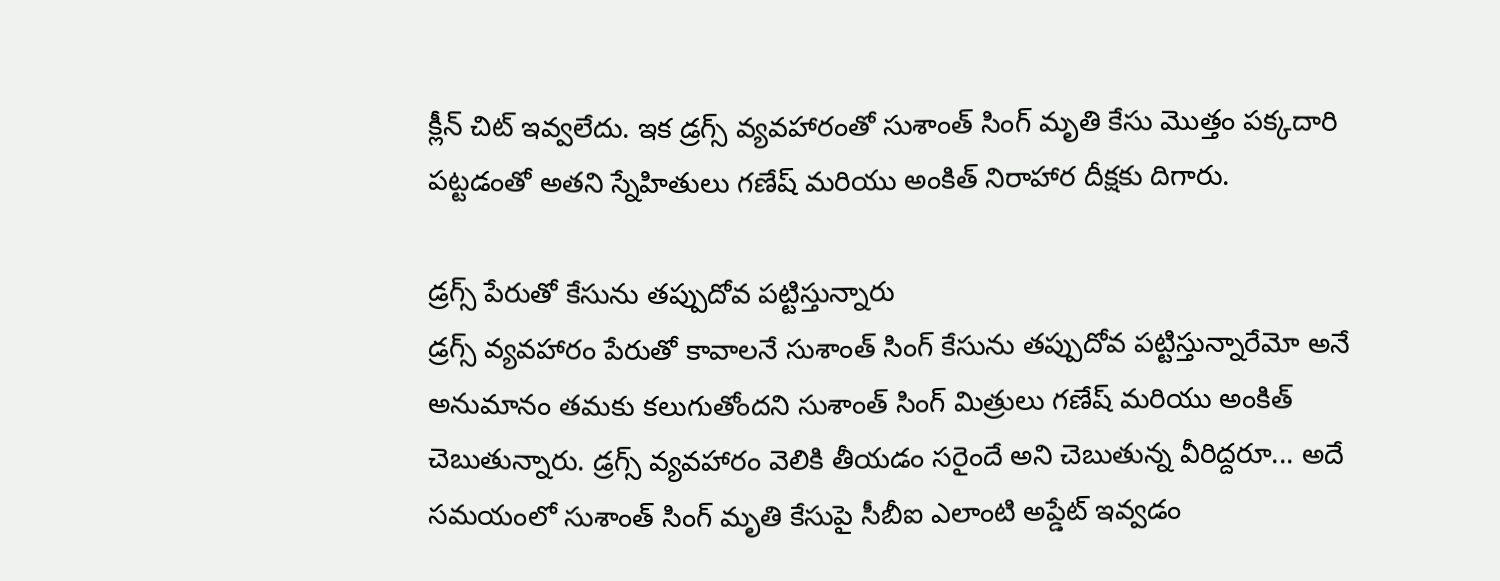క్లీన్ చిట్ ఇవ్వలేదు. ఇక డ్రగ్స్ వ్యవహారంతో సుశాంత్ సింగ్ మృతి కేసు మొత్తం పక్కదారి పట్టడంతో అతని స్నేహితులు గణేష్ మరియు అంకిత్ నిరాహార దీక్షకు దిగారు.

డ్రగ్స్ పేరుతో కేసును తప్పుదోవ పట్టిస్తున్నారు
డ్రగ్స్ వ్యవహారం పేరుతో కావాలనే సుశాంత్ సింగ్ కేసును తప్పుదోవ పట్టిస్తున్నారేమో అనే అనుమానం తమకు కలుగుతోందని సుశాంత్ సింగ్ మిత్రులు గణేష్ మరియు అంకిత్ చెబుతున్నారు. డ్రగ్స్ వ్యవహారం వెలికి తీయడం సరైందే అని చెబుతున్న వీరిద్దరూ... అదే సమయంలో సుశాంత్ సింగ్ మృతి కేసుపై సీబీఐ ఎలాంటి అప్డేట్ ఇవ్వడం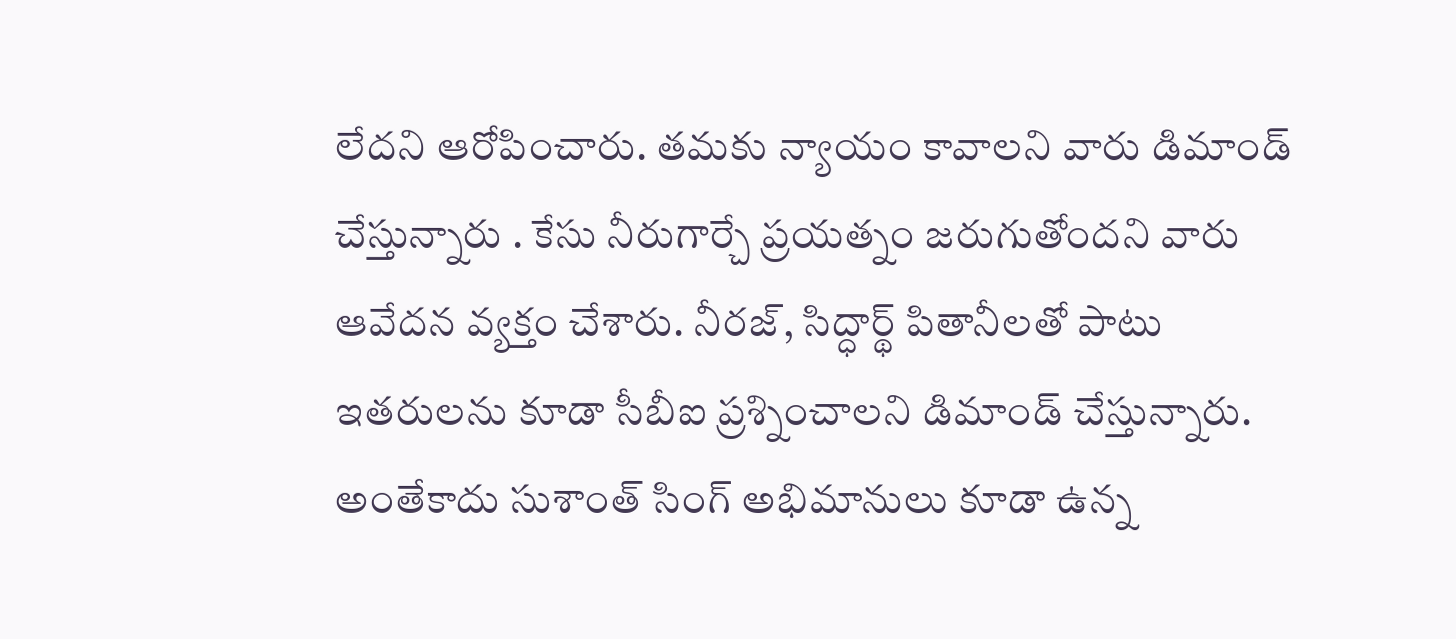లేదని ఆరోపించారు. తమకు న్యాయం కావాలని వారు డిమాండ్ చేస్తున్నారు . కేసు నీరుగార్చే ప్రయత్నం జరుగుతోందని వారు ఆవేదన వ్యక్తం చేశారు. నీరజ్, సిద్ధార్థ్ పితానీలతో పాటు ఇతరులను కూడా సీబీఐ ప్రశ్నించాలని డిమాండ్ చేస్తున్నారు. అంతేకాదు సుశాంత్ సింగ్ అభిమానులు కూడా ఉన్న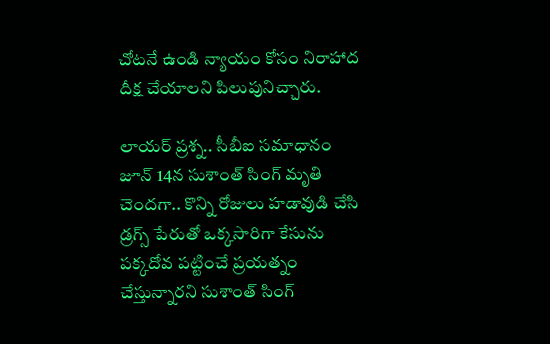చోటనే ఉండి న్యాయం కోసం నిరాహాద దీక్ష చేయాలని పిలుపునిచ్చారు.

లాయర్ ప్రశ్న.. సీబీఐ సమాధానం
జూన్ 14న సుశాంత్ సింగ్ మృతి చెందగా.. కొన్ని రోజులు హడావుడి చేసి డ్రగ్స్ పేరుతో ఒక్కసారిగా కేసును పక్కదోవ పట్టించే ప్రయత్నం చేస్తున్నారని సుశాంత్ సింగ్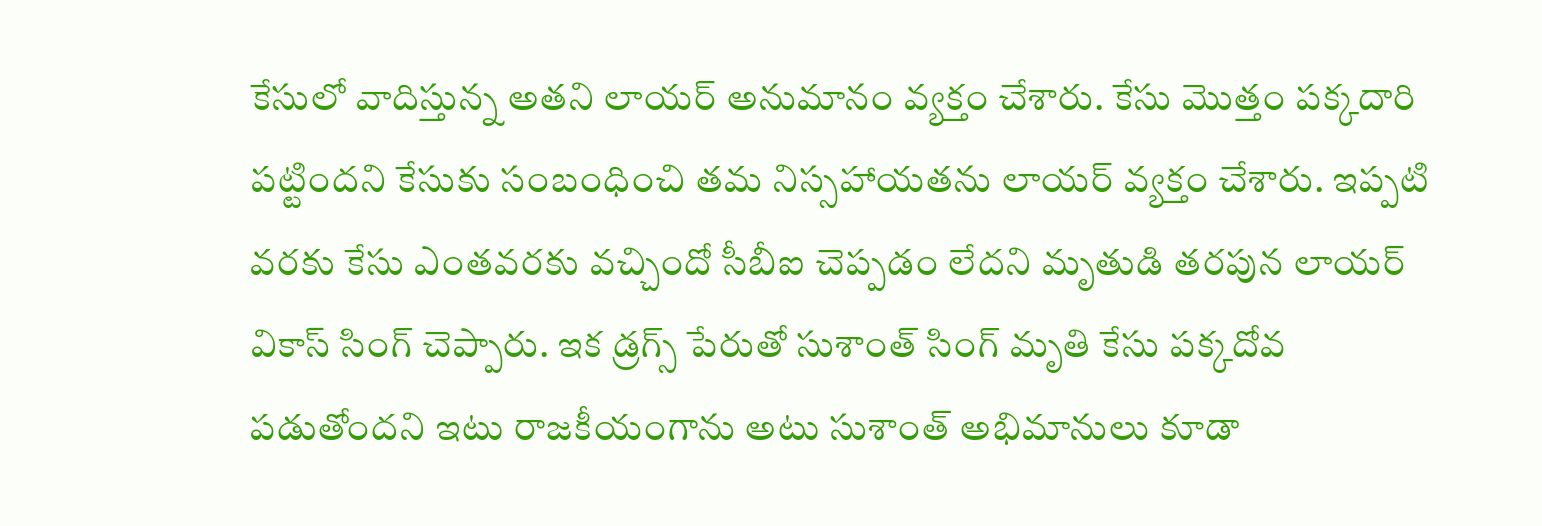కేసులో వాదిస్తున్న అతని లాయర్ అనుమానం వ్యక్తం చేశారు. కేసు మొత్తం పక్కదారి పట్టిందని కేసుకు సంబంధించి తమ నిస్సహాయతను లాయర్ వ్యక్తం చేశారు. ఇప్పటి వరకు కేసు ఎంతవరకు వచ్చిందో సీబీఐ చెప్పడం లేదని మృతుడి తరపున లాయర్ వికాస్ సింగ్ చెప్పారు. ఇక డ్రగ్స్ పేరుతో సుశాంత్ సింగ్ మృతి కేసు పక్కదోవ పడుతోందని ఇటు రాజకీయంగాను అటు సుశాంత్ అభిమానులు కూడా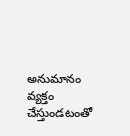అనుమానం వ్యక్తం చేస్తుండటంతో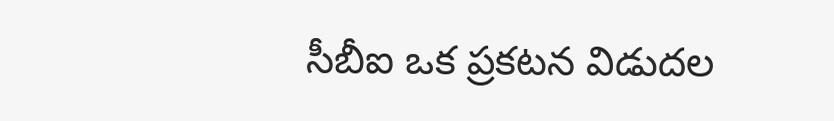సీబీఐ ఒక ప్రకటన విడుదల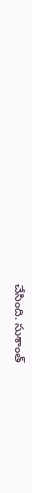చేసింది. సుశాంత్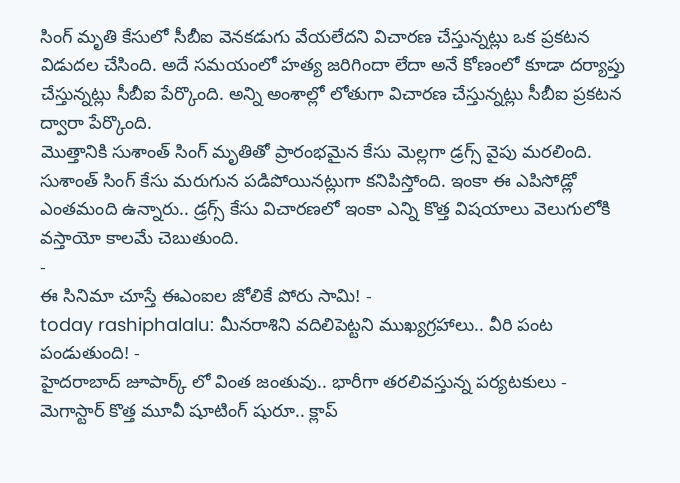సింగ్ మృతి కేసులో సీబీఐ వెనకడుగు వేయలేదని విచారణ చేస్తున్నట్లు ఒక ప్రకటన విడుదల చేసింది. అదే సమయంలో హత్య జరిగిందా లేదా అనే కోణంలో కూడా దర్యాప్తు చేస్తున్నట్లు సీబీఐ పేర్కొంది. అన్ని అంశాల్లో లోతుగా విచారణ చేస్తున్నట్లు సీబీఐ ప్రకటన ద్వారా పేర్కొంది.
మొత్తానికి సుశాంత్ సింగ్ మృతితో ప్రారంభమైన కేసు మెల్లగా డ్రగ్స్ వైపు మరలింది. సుశాంత్ సింగ్ కేసు మరుగున పడిపోయినట్లుగా కనిపిస్తోంది. ఇంకా ఈ ఎపిసోడ్లో ఎంతమంది ఉన్నారు.. డ్రగ్స్ కేసు విచారణలో ఇంకా ఎన్ని కొత్త విషయాలు వెలుగులోకి వస్తాయో కాలమే చెబుతుంది.
-
ఈ సినిమా చూస్తే ఈఎంఐల జోలికే పోరు సామి! -
today rashiphalalu: మీనరాశిని వదిలిపెట్టని ముఖ్యగ్రహాలు.. వీరి పంట పండుతుంది! -
హైదరాబాద్ జూపార్క్ లో వింత జంతువు.. భారీగా తరలివస్తున్న పర్యటకులు -
మెగాస్టార్ కొత్త మూవీ షూటింగ్ షురూ.. క్లాప్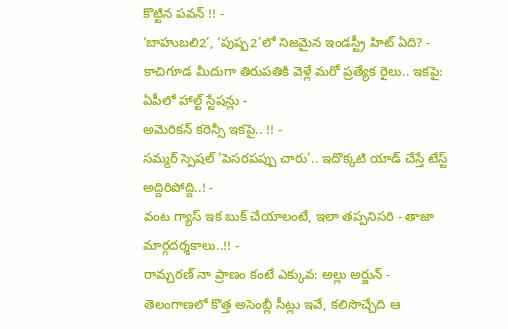కొట్టిన పవన్ !! -
‘బాహుబలి2’, ‘పుష్ప2’లో నిజమైన ఇండస్ట్రీ హిట్ ఏది? -
కాచిగూడ మీదుగా తిరుపతికి వెళ్లే మరో ప్రత్యేక రైలు.. ఇకపై: ఏపీలో హాల్ట్ స్టేషన్లు -
అమెరికన్ కరెన్సీ ఇకపై.. !! -
సమ్మర్ స్పెషల్ 'పెసరపప్పు చారు'.. ఇదొక్కటి యాడ్ చేస్తే టేస్ట్ అద్దిరిపోద్ది..! -
వంట గ్యాస్ ఇక బుక్ చేయాలంటే, ఇలా తప్పనిసరి - తాజా మార్గదర్శకాలు..!! -
రామ్చరణ్ నా ప్రాణం కంటే ఎక్కువ: అల్లు అర్జున్ -
తెలంగాణలో కొత్త అసెంబ్లీ సీట్లు ఇవే, కలిసొచ్చేది ఆ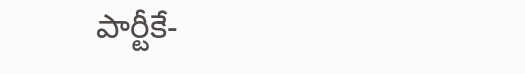పార్టీకే-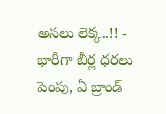అసలు లెక్క..!! -
భారీగా బీర్ల ధరలు పెంపు, ఏ బ్రాండ్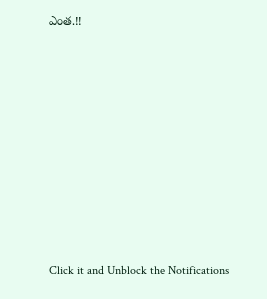ఎంత.!!












Click it and Unblock the Notifications